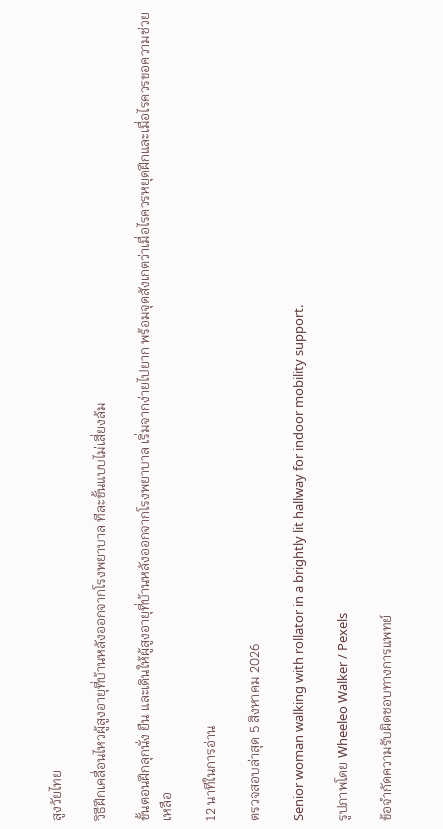สูงวัยไทย

วิธีฝึกเคลื่อนไหวผู้สูงอายุที่บ้านหลังออกจากโรงพยาบาล ทีละขั้นแบบไม่เสี่ยงล้ม

ขั้นตอนฝึกลุกนั่ง ยืน และเดินให้ผู้สูงอายุที่บ้านหลังออกจากโรงพยาบาล เริ่มจากง่ายไปยาก พร้อมจุดสังเกตว่าเมื่อไรควรหยุดฝึกและเมื่อไรควรขอความช่วยเหลือ

12 นาทีในการอ่าน

ตรวจสอบล่าสุด 5 สิงหาคม 2026

Senior woman walking with rollator in a brightly lit hallway for indoor mobility support.

รูปภาพโดย Wheeleo Walker / Pexels

ข้อจำกัดความรับผิดชอบทางการแพทย์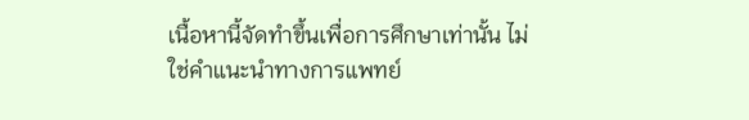เนื้อหานี้จัดทำขึ้นเพื่อการศึกษาเท่านั้น ไม่ใช่คำแนะนำทางการแพทย์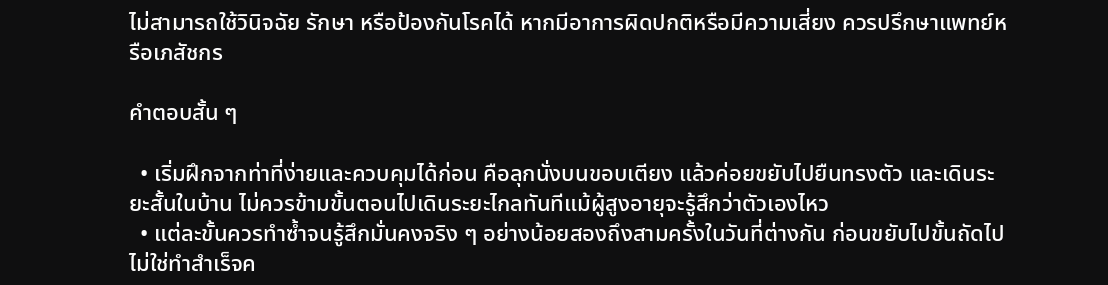ไม่สามารถใช้วินิจฉัย รักษา หรือป้องกันโรคได้ หากมีอาการผิดปกติหรือมีความเสี่ยง ควรปรึกษาแพทย์หรือเภสัชกร

คำตอบสั้น ๆ

  • เริ่มฝึกจากท่าที่ง่ายและควบคุมได้ก่อน คือลุกนั่งบนขอบเตียง แล้วค่อยขยับไปยืนทรงตัว และเดินระยะสั้นในบ้าน ไม่ควรข้ามขั้นตอนไปเดินระยะไกลทันทีแม้ผู้สูงอายุจะรู้สึกว่าตัวเองไหว
  • แต่ละขั้นควรทำซ้ำจนรู้สึกมั่นคงจริง ๆ อย่างน้อยสองถึงสามครั้งในวันที่ต่างกัน ก่อนขยับไปขั้นถัดไป ไม่ใช่ทำสำเร็จค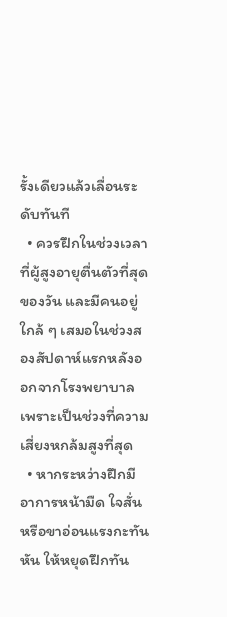รั้งเดียวแล้วเลื่อนระดับทันที
  • ควรฝึกในช่วงเวลาที่ผู้สูงอายุตื่นตัวที่สุดของวัน และมีคนอยู่ใกล้ ๆ เสมอในช่วงสองสัปดาห์แรกหลังออกจากโรงพยาบาล เพราะเป็นช่วงที่ความเสี่ยงหกล้มสูงที่สุด
  • หากระหว่างฝึกมีอาการหน้ามืด ใจสั่น หรือขาอ่อนแรงกะทันหัน ให้หยุดฝึกทัน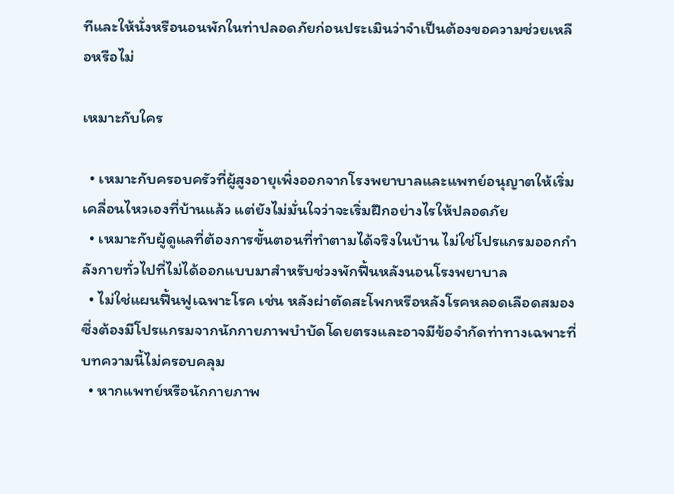ทีและให้นั่งหรือนอนพักในท่าปลอดภัยก่อนประเมินว่าจำเป็นต้องขอความช่วยเหลือหรือไม่

เหมาะกับใคร

  • เหมาะกับครอบครัวที่ผู้สูงอายุเพิ่งออกจากโรงพยาบาลและแพทย์อนุญาตให้เริ่มเคลื่อนไหวเองที่บ้านแล้ว แต่ยังไม่มั่นใจว่าจะเริ่มฝึกอย่างไรให้ปลอดภัย
  • เหมาะกับผู้ดูแลที่ต้องการขั้นตอนที่ทำตามได้จริงในบ้าน ไม่ใช่โปรแกรมออกกำลังกายทั่วไปที่ไม่ได้ออกแบบมาสำหรับช่วงพักฟื้นหลังนอนโรงพยาบาล
  • ไม่ใช่แผนฟื้นฟูเฉพาะโรค เช่น หลังผ่าตัดสะโพกหรือหลังโรคหลอดเลือดสมอง ซึ่งต้องมีโปรแกรมจากนักกายภาพบำบัดโดยตรงและอาจมีข้อจำกัดท่าทางเฉพาะที่บทความนี้ไม่ครอบคลุม
  • หากแพทย์หรือนักกายภาพ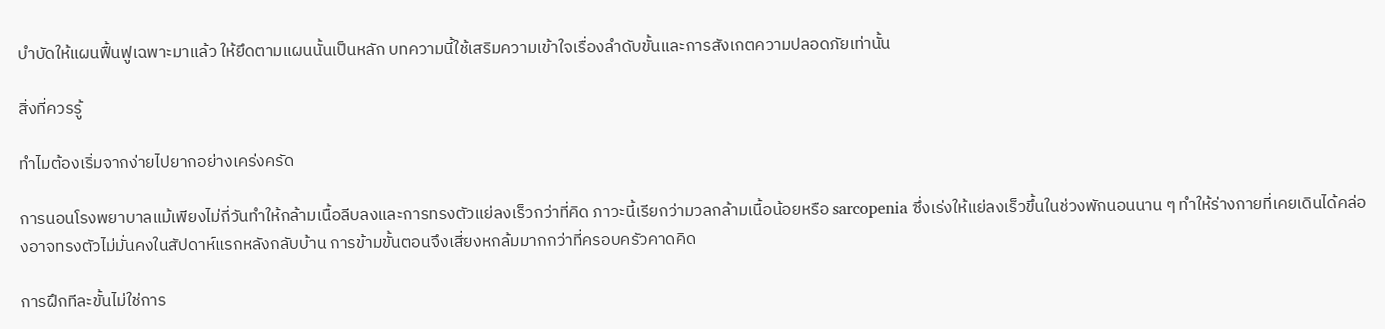บำบัดให้แผนฟื้นฟูเฉพาะมาแล้ว ให้ยึดตามแผนนั้นเป็นหลัก บทความนี้ใช้เสริมความเข้าใจเรื่องลำดับขั้นและการสังเกตความปลอดภัยเท่านั้น

สิ่งที่ควรรู้

ทำไมต้องเริ่มจากง่ายไปยากอย่างเคร่งครัด

การนอนโรงพยาบาลแม้เพียงไม่กี่วันทำให้กล้ามเนื้อลีบลงและการทรงตัวแย่ลงเร็วกว่าที่คิด ภาวะนี้เรียกว่ามวลกล้ามเนื้อน้อยหรือ sarcopenia ซึ่งเร่งให้แย่ลงเร็วขึ้นในช่วงพักนอนนาน ๆ ทำให้ร่างกายที่เคยเดินได้คล่องอาจทรงตัวไม่มั่นคงในสัปดาห์แรกหลังกลับบ้าน การข้ามขั้นตอนจึงเสี่ยงหกล้มมากกว่าที่ครอบครัวคาดคิด

การฝึกทีละขั้นไม่ใช่การ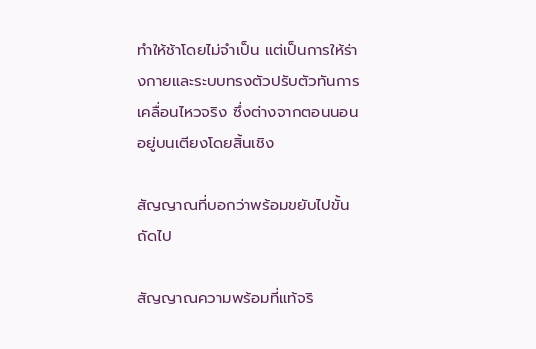ทำให้ช้าโดยไม่จำเป็น แต่เป็นการให้ร่างกายและระบบทรงตัวปรับตัวทันการเคลื่อนไหวจริง ซึ่งต่างจากตอนนอนอยู่บนเตียงโดยสิ้นเชิง

สัญญาณที่บอกว่าพร้อมขยับไปขั้นถัดไป

สัญญาณความพร้อมที่แท้จริ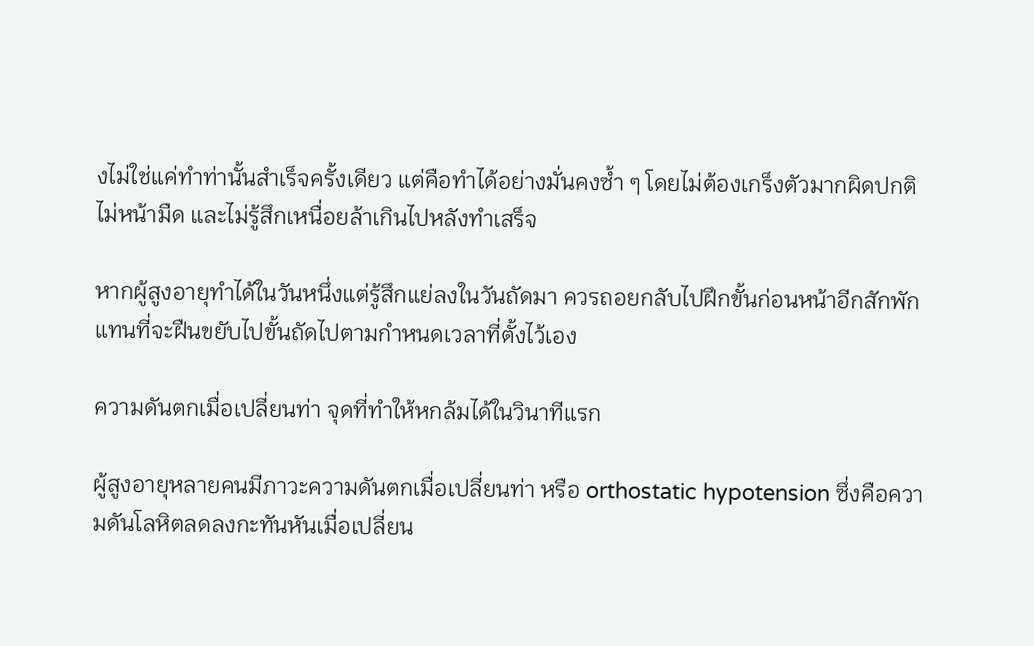งไม่ใช่แค่ทำท่านั้นสำเร็จครั้งเดียว แต่คือทำได้อย่างมั่นคงซ้ำ ๆ โดยไม่ต้องเกร็งตัวมากผิดปกติ ไม่หน้ามืด และไม่รู้สึกเหนื่อยล้าเกินไปหลังทำเสร็จ

หากผู้สูงอายุทำได้ในวันหนึ่งแต่รู้สึกแย่ลงในวันถัดมา ควรถอยกลับไปฝึกขั้นก่อนหน้าอีกสักพักแทนที่จะฝืนขยับไปขั้นถัดไปตามกำหนดเวลาที่ตั้งไว้เอง

ความดันตกเมื่อเปลี่ยนท่า จุดที่ทำให้หกล้มได้ในวินาทีแรก

ผู้สูงอายุหลายคนมีภาวะความดันตกเมื่อเปลี่ยนท่า หรือ orthostatic hypotension ซึ่งคือความดันโลหิตลดลงกะทันหันเมื่อเปลี่ยน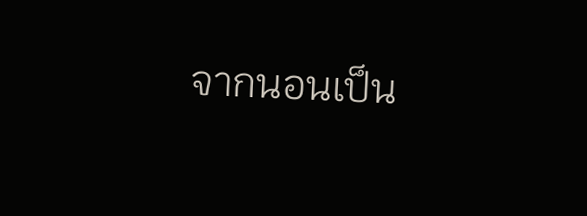จากนอนเป็น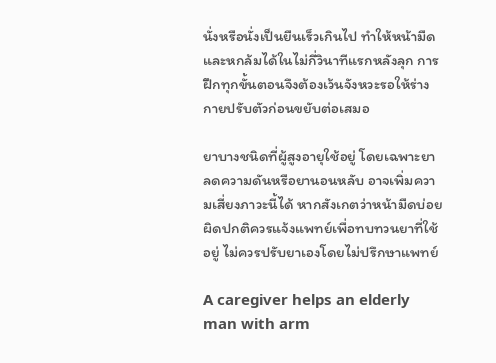นั่งหรือนั่งเป็นยืนเร็วเกินไป ทำให้หน้ามืดและหกล้มได้ในไม่กี่วินาทีแรกหลังลุก การฝึกทุกขั้นตอนจึงต้องเว้นจังหวะรอให้ร่างกายปรับตัวก่อนขยับต่อเสมอ

ยาบางชนิดที่ผู้สูงอายุใช้อยู่ โดยเฉพาะยาลดความดันหรือยานอนหลับ อาจเพิ่มความเสี่ยงภาวะนี้ได้ หากสังเกตว่าหน้ามืดบ่อยผิดปกติควรแจ้งแพทย์เพื่อทบทวนยาที่ใช้อยู่ ไม่ควรปรับยาเองโดยไม่ปรึกษาแพทย์

A caregiver helps an elderly man with arm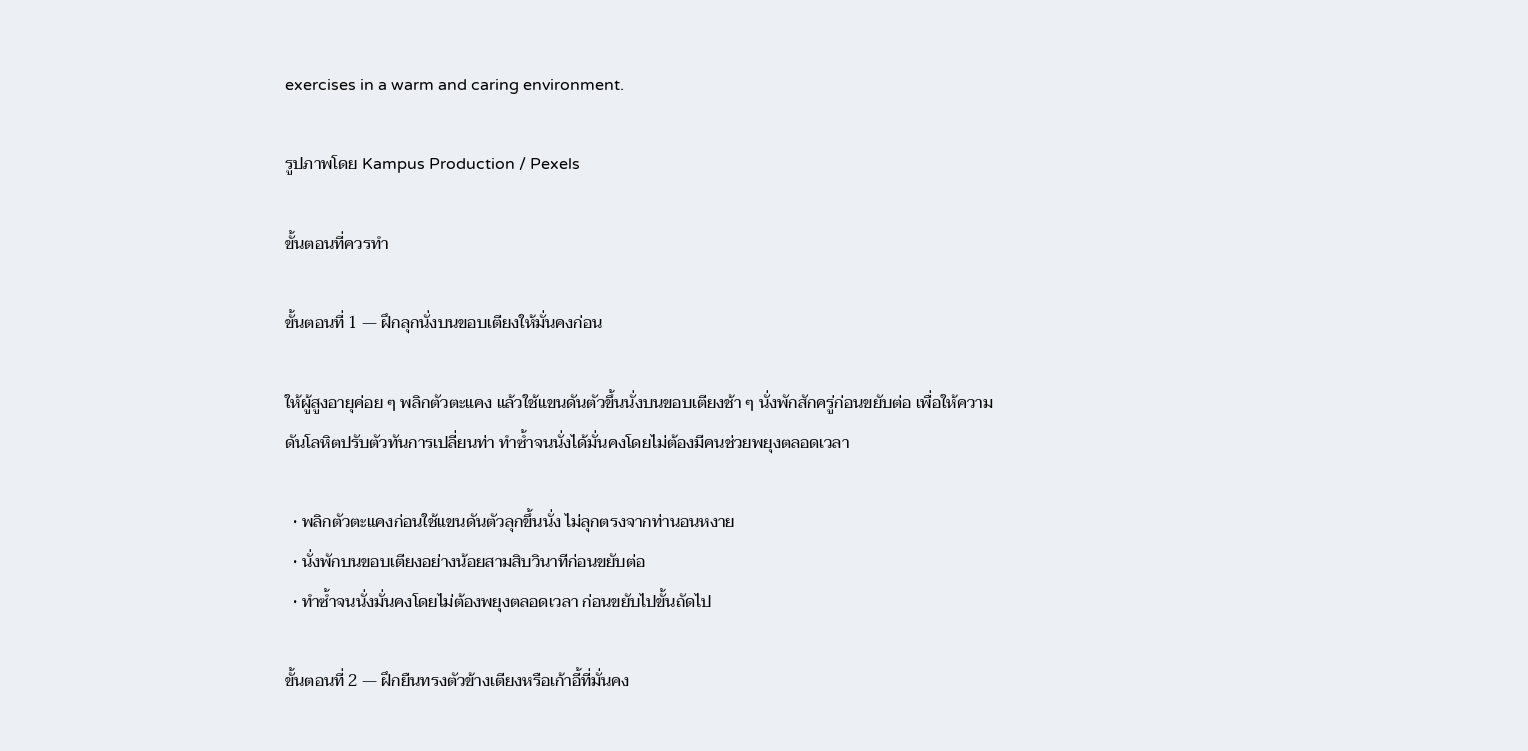exercises in a warm and caring environment.

รูปภาพโดย Kampus Production / Pexels

ขั้นตอนที่ควรทำ

ขั้นตอนที่ 1 — ฝึกลุกนั่งบนขอบเตียงให้มั่นคงก่อน

ให้ผู้สูงอายุค่อย ๆ พลิกตัวตะแคง แล้วใช้แขนดันตัวขึ้นนั่งบนขอบเตียงช้า ๆ นั่งพักสักครู่ก่อนขยับต่อ เพื่อให้ความดันโลหิตปรับตัวทันการเปลี่ยนท่า ทำซ้ำจนนั่งได้มั่นคงโดยไม่ต้องมีคนช่วยพยุงตลอดเวลา

  • พลิกตัวตะแคงก่อนใช้แขนดันตัวลุกขึ้นนั่ง ไม่ลุกตรงจากท่านอนหงาย
  • นั่งพักบนขอบเตียงอย่างน้อยสามสิบวินาทีก่อนขยับต่อ
  • ทำซ้ำจนนั่งมั่นคงโดยไม่ต้องพยุงตลอดเวลา ก่อนขยับไปขั้นถัดไป

ขั้นตอนที่ 2 — ฝึกยืนทรงตัวข้างเตียงหรือเก้าอี้ที่มั่นคง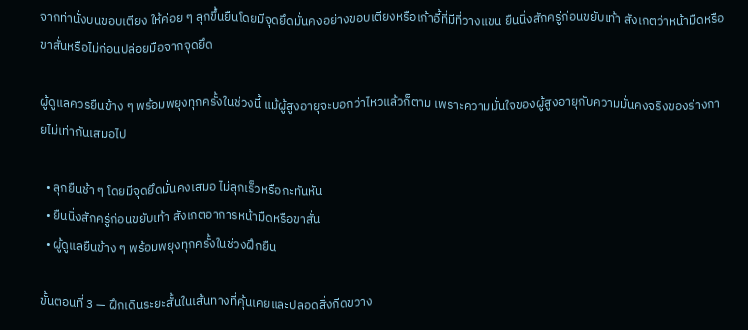จากท่านั่งบนขอบเตียง ให้ค่อย ๆ ลุกขึ้นยืนโดยมีจุดยึดมั่นคงอย่างขอบเตียงหรือเก้าอี้ที่มีที่วางแขน ยืนนิ่งสักครู่ก่อนขยับเท้า สังเกตว่าหน้ามืดหรือขาสั่นหรือไม่ก่อนปล่อยมือจากจุดยึด

ผู้ดูแลควรยืนข้าง ๆ พร้อมพยุงทุกครั้งในช่วงนี้ แม้ผู้สูงอายุจะบอกว่าไหวแล้วก็ตาม เพราะความมั่นใจของผู้สูงอายุกับความมั่นคงจริงของร่างกายไม่เท่ากันเสมอไป

  • ลุกยืนช้า ๆ โดยมีจุดยึดมั่นคงเสมอ ไม่ลุกเร็วหรือกะทันหัน
  • ยืนนิ่งสักครู่ก่อนขยับเท้า สังเกตอาการหน้ามืดหรือขาสั่น
  • ผู้ดูแลยืนข้าง ๆ พร้อมพยุงทุกครั้งในช่วงฝึกยืน

ขั้นตอนที่ 3 — ฝึกเดินระยะสั้นในเส้นทางที่คุ้นเคยและปลอดสิ่งกีดขวาง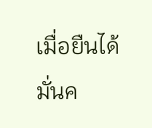เมื่อยืนได้มั่นค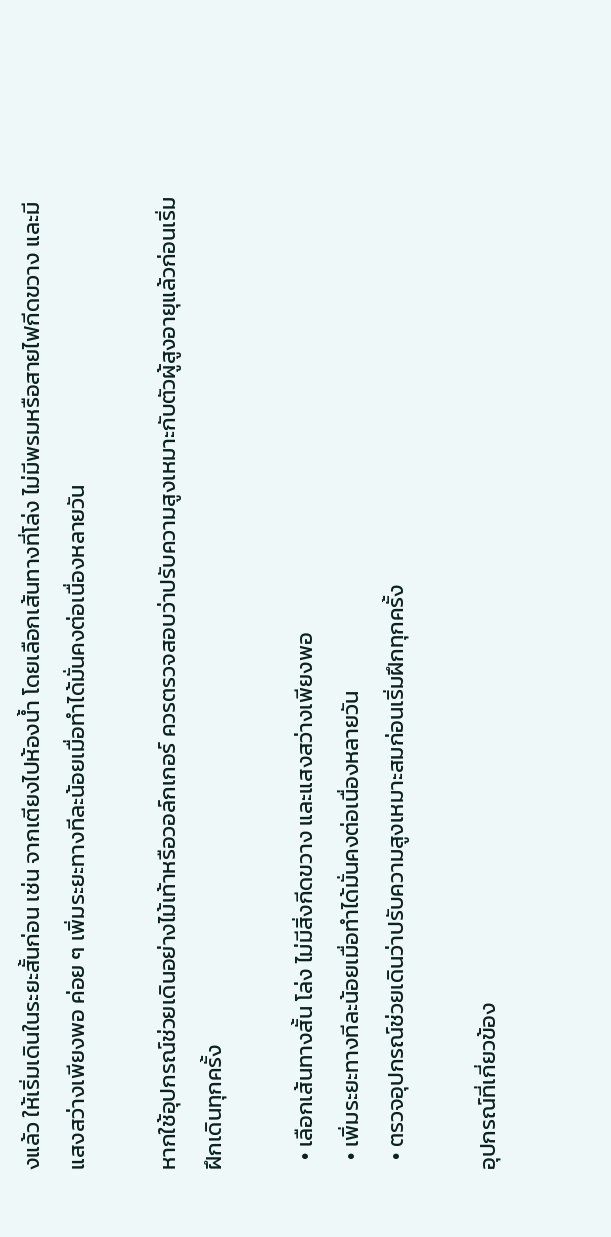งแล้ว ให้เริ่มเดินในระยะสั้นก่อน เช่น จากเตียงไปห้องน้ำ โดยเลือกเส้นทางที่โล่ง ไม่มีพรมหรือสายไฟกีดขวาง และมีแสงสว่างเพียงพอ ค่อย ๆ เพิ่มระยะทางทีละน้อยเมื่อทำได้มั่นคงต่อเนื่องหลายวัน

หากใช้อุปกรณ์ช่วยเดินอย่างไม้เท้าหรือวอล์กเกอร์ ควรตรวจสอบว่าปรับความสูงเหมาะกับตัวผู้สูงอายุแล้วก่อนเริ่มฝึกเดินทุกครั้ง

  • เลือกเส้นทางสั้น โล่ง ไม่มีสิ่งกีดขวาง และแสงสว่างเพียงพอ
  • เพิ่มระยะทางทีละน้อยเมื่อทำได้มั่นคงต่อเนื่องหลายวัน
  • ตรวจอุปกรณ์ช่วยเดินว่าปรับความสูงเหมาะสมก่อนเริ่มฝึกทุกครั้ง

อุปกรณ์ที่เกี่ยวข้อง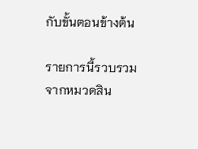กับขั้นตอนข้างต้น

รายการนี้รวบรวมจากหมวดสิน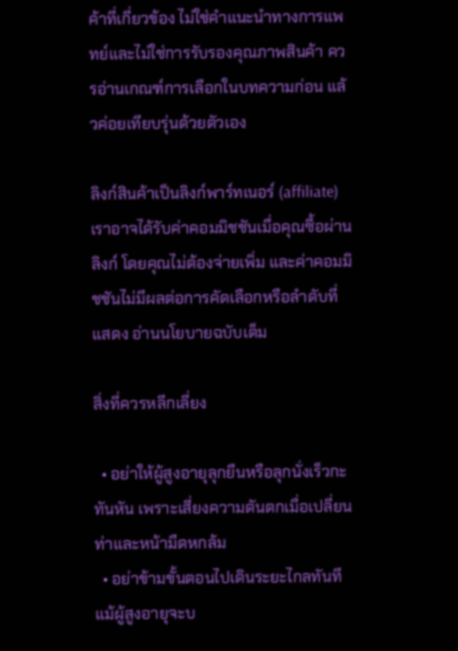ค้าที่เกี่ยวข้อง ไม่ใช่คำแนะนำทางการแพทย์และไม่ใช่การรับรองคุณภาพสินค้า ควรอ่านเกณฑ์การเลือกในบทความก่อน แล้วค่อยเทียบรุ่นด้วยตัวเอง

ลิงก์สินค้าเป็นลิงก์พาร์ทเนอร์ (affiliate) เราอาจได้รับค่าคอมมิชชันเมื่อคุณซื้อผ่านลิงก์ โดยคุณไม่ต้องจ่ายเพิ่ม และค่าคอมมิชชันไม่มีผลต่อการคัดเลือกหรือลำดับที่แสดง อ่านนโยบายฉบับเต็ม

สิ่งที่ควรหลีกเลี่ยง

  • อย่าให้ผู้สูงอายุลุกยืนหรือลุกนั่งเร็วกะทันหัน เพราะเสี่ยงความดันตกเมื่อเปลี่ยนท่าและหน้ามืดหกล้ม
  • อย่าข้ามขั้นตอนไปเดินระยะไกลทันทีแม้ผู้สูงอายุจะบ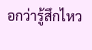อกว่ารู้สึกไหว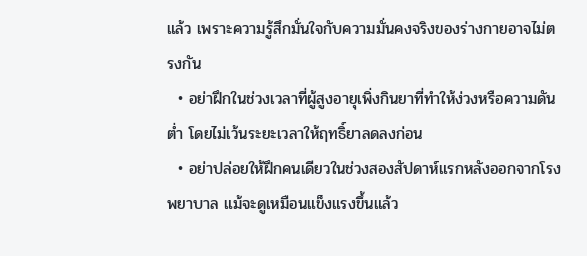แล้ว เพราะความรู้สึกมั่นใจกับความมั่นคงจริงของร่างกายอาจไม่ตรงกัน
  • อย่าฝึกในช่วงเวลาที่ผู้สูงอายุเพิ่งกินยาที่ทำให้ง่วงหรือความดันต่ำ โดยไม่เว้นระยะเวลาให้ฤทธิ์ยาลดลงก่อน
  • อย่าปล่อยให้ฝึกคนเดียวในช่วงสองสัปดาห์แรกหลังออกจากโรงพยาบาล แม้จะดูเหมือนแข็งแรงขึ้นแล้ว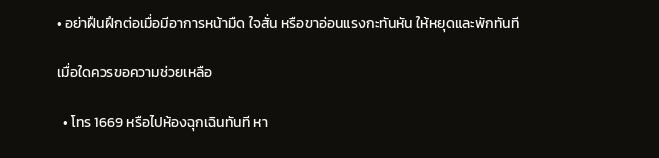• อย่าฝืนฝึกต่อเมื่อมีอาการหน้ามืด ใจสั่น หรือขาอ่อนแรงกะทันหัน ให้หยุดและพักทันที

เมื่อใดควรขอความช่วยเหลือ

  • โทร 1669 หรือไปห้องฉุกเฉินทันที หา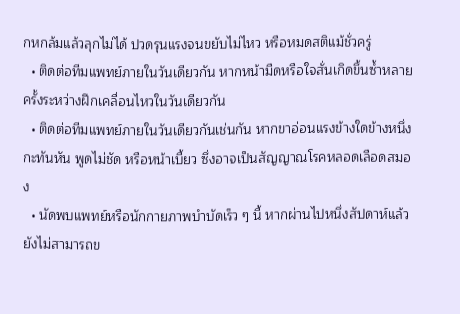กหกล้มแล้วลุกไม่ได้ ปวดรุนแรงจนขยับไม่ไหว หรือหมดสติแม้ชั่วครู่
  • ติดต่อทีมแพทย์ภายในวันเดียวกัน หากหน้ามืดหรือใจสั่นเกิดขึ้นซ้ำหลายครั้งระหว่างฝึกเคลื่อนไหวในวันเดียวกัน
  • ติดต่อทีมแพทย์ภายในวันเดียวกันเช่นกัน หากขาอ่อนแรงข้างใดข้างหนึ่งกะทันหัน พูดไม่ชัด หรือหน้าเบี้ยว ซึ่งอาจเป็นสัญญาณโรคหลอดเลือดสมอง
  • นัดพบแพทย์หรือนักกายภาพบำบัดเร็ว ๆ นี้ หากผ่านไปหนึ่งสัปดาห์แล้วยังไม่สามารถข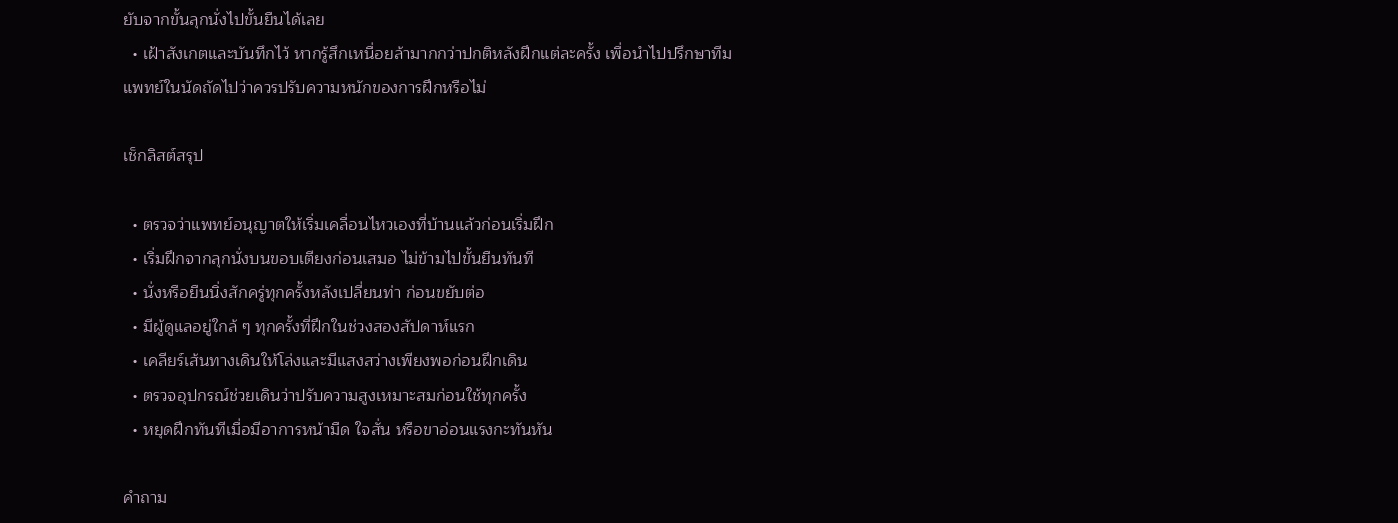ยับจากขั้นลุกนั่งไปขั้นยืนได้เลย
  • เฝ้าสังเกตและบันทึกไว้ หากรู้สึกเหนื่อยล้ามากกว่าปกติหลังฝึกแต่ละครั้ง เพื่อนำไปปรึกษาทีมแพทย์ในนัดถัดไปว่าควรปรับความหนักของการฝึกหรือไม่

เช็กลิสต์สรุป

  • ตรวจว่าแพทย์อนุญาตให้เริ่มเคลื่อนไหวเองที่บ้านแล้วก่อนเริ่มฝึก
  • เริ่มฝึกจากลุกนั่งบนขอบเตียงก่อนเสมอ ไม่ข้ามไปขั้นยืนทันที
  • นั่งหรือยืนนิ่งสักครู่ทุกครั้งหลังเปลี่ยนท่า ก่อนขยับต่อ
  • มีผู้ดูแลอยู่ใกล้ ๆ ทุกครั้งที่ฝึกในช่วงสองสัปดาห์แรก
  • เคลียร์เส้นทางเดินให้โล่งและมีแสงสว่างเพียงพอก่อนฝึกเดิน
  • ตรวจอุปกรณ์ช่วยเดินว่าปรับความสูงเหมาะสมก่อนใช้ทุกครั้ง
  • หยุดฝึกทันทีเมื่อมีอาการหน้ามืด ใจสั่น หรือขาอ่อนแรงกะทันหัน

คำถาม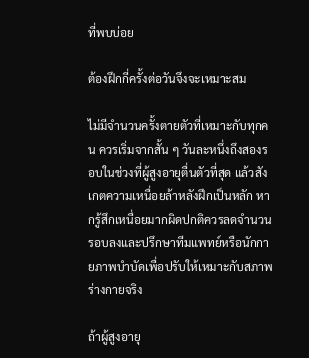ที่พบบ่อย

ต้องฝึกกี่ครั้งต่อวันจึงจะเหมาะสม

ไม่มีจำนวนครั้งตายตัวที่เหมาะกับทุกคน ควรเริ่มจากสั้น ๆ วันละหนึ่งถึงสองรอบในช่วงที่ผู้สูงอายุตื่นตัวที่สุด แล้วสังเกตความเหนื่อยล้าหลังฝึกเป็นหลัก หากรู้สึกเหนื่อยมากผิดปกติควรลดจำนวนรอบลงและปรึกษาทีมแพทย์หรือนักกายภาพบำบัดเพื่อปรับให้เหมาะกับสภาพร่างกายจริง

ถ้าผู้สูงอายุ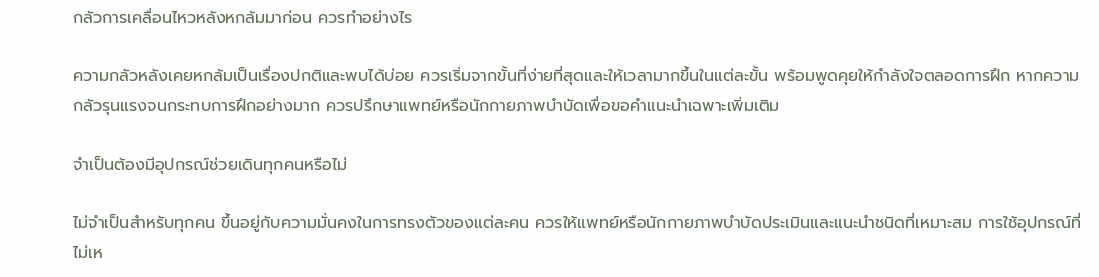กลัวการเคลื่อนไหวหลังหกล้มมาก่อน ควรทำอย่างไร

ความกลัวหลังเคยหกล้มเป็นเรื่องปกติและพบได้บ่อย ควรเริ่มจากขั้นที่ง่ายที่สุดและให้เวลามากขึ้นในแต่ละขั้น พร้อมพูดคุยให้กำลังใจตลอดการฝึก หากความกลัวรุนแรงจนกระทบการฝึกอย่างมาก ควรปรึกษาแพทย์หรือนักกายภาพบำบัดเพื่อขอคำแนะนำเฉพาะเพิ่มเติม

จำเป็นต้องมีอุปกรณ์ช่วยเดินทุกคนหรือไม่

ไม่จำเป็นสำหรับทุกคน ขึ้นอยู่กับความมั่นคงในการทรงตัวของแต่ละคน ควรให้แพทย์หรือนักกายภาพบำบัดประเมินและแนะนำชนิดที่เหมาะสม การใช้อุปกรณ์ที่ไม่เห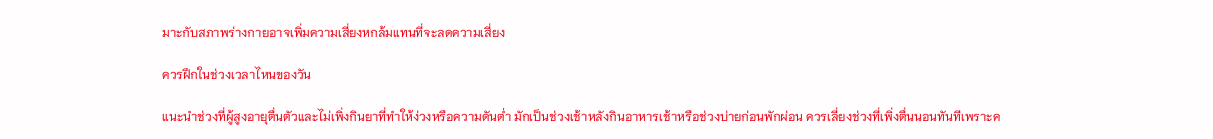มาะกับสภาพร่างกายอาจเพิ่มความเสี่ยงหกล้มแทนที่จะลดความเสี่ยง

ควรฝึกในช่วงเวลาไหนของวัน

แนะนำช่วงที่ผู้สูงอายุตื่นตัวและไม่เพิ่งกินยาที่ทำให้ง่วงหรือความดันต่ำ มักเป็นช่วงเช้าหลังกินอาหารเช้าหรือช่วงบ่ายก่อนพักผ่อน ควรเลี่ยงช่วงที่เพิ่งตื่นนอนทันทีเพราะค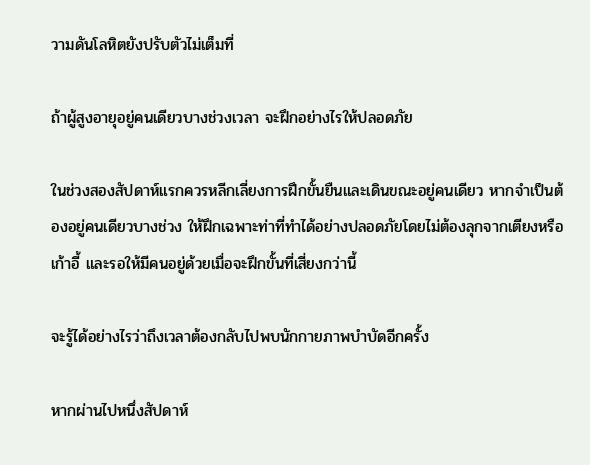วามดันโลหิตยังปรับตัวไม่เต็มที่

ถ้าผู้สูงอายุอยู่คนเดียวบางช่วงเวลา จะฝึกอย่างไรให้ปลอดภัย

ในช่วงสองสัปดาห์แรกควรหลีกเลี่ยงการฝึกขั้นยืนและเดินขณะอยู่คนเดียว หากจำเป็นต้องอยู่คนเดียวบางช่วง ให้ฝึกเฉพาะท่าที่ทำได้อย่างปลอดภัยโดยไม่ต้องลุกจากเตียงหรือเก้าอี้ และรอให้มีคนอยู่ด้วยเมื่อจะฝึกขั้นที่เสี่ยงกว่านี้

จะรู้ได้อย่างไรว่าถึงเวลาต้องกลับไปพบนักกายภาพบำบัดอีกครั้ง

หากผ่านไปหนึ่งสัปดาห์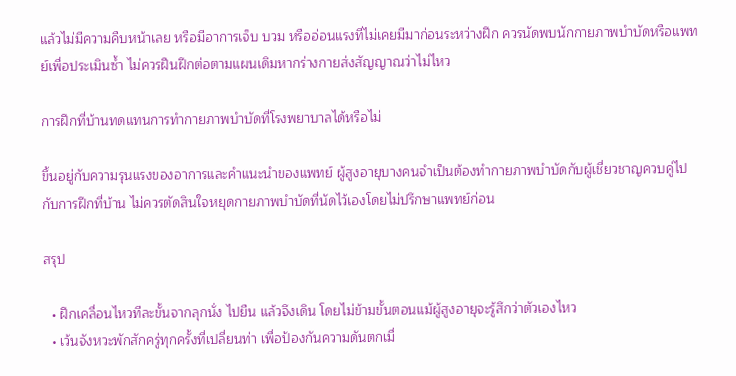แล้วไม่มีความคืบหน้าเลย หรือมีอาการเจ็บ บวม หรืออ่อนแรงที่ไม่เคยมีมาก่อนระหว่างฝึก ควรนัดพบนักกายภาพบำบัดหรือแพทย์เพื่อประเมินซ้ำ ไม่ควรฝืนฝึกต่อตามแผนเดิมหากร่างกายส่งสัญญาณว่าไม่ไหว

การฝึกที่บ้านทดแทนการทำกายภาพบำบัดที่โรงพยาบาลได้หรือไม่

ขึ้นอยู่กับความรุนแรงของอาการและคำแนะนำของแพทย์ ผู้สูงอายุบางคนจำเป็นต้องทำกายภาพบำบัดกับผู้เชี่ยวชาญควบคู่ไปกับการฝึกที่บ้าน ไม่ควรตัดสินใจหยุดกายภาพบำบัดที่นัดไว้เองโดยไม่ปรึกษาแพทย์ก่อน

สรุป

  • ฝึกเคลื่อนไหวทีละขั้นจากลุกนั่ง ไปยืน แล้วจึงเดิน โดยไม่ข้ามขั้นตอนแม้ผู้สูงอายุจะรู้สึกว่าตัวเองไหว
  • เว้นจังหวะพักสักครู่ทุกครั้งที่เปลี่ยนท่า เพื่อป้องกันความดันตกเมื่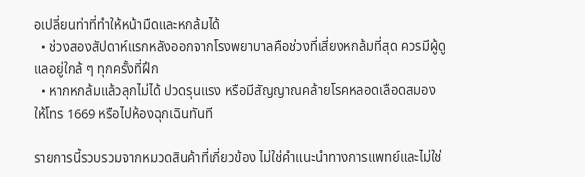อเปลี่ยนท่าที่ทำให้หน้ามืดและหกล้มได้
  • ช่วงสองสัปดาห์แรกหลังออกจากโรงพยาบาลคือช่วงที่เสี่ยงหกล้มที่สุด ควรมีผู้ดูแลอยู่ใกล้ ๆ ทุกครั้งที่ฝึก
  • หากหกล้มแล้วลุกไม่ได้ ปวดรุนแรง หรือมีสัญญาณคล้ายโรคหลอดเลือดสมอง ให้โทร 1669 หรือไปห้องฉุกเฉินทันที

รายการนี้รวบรวมจากหมวดสินค้าที่เกี่ยวข้อง ไม่ใช่คำแนะนำทางการแพทย์และไม่ใช่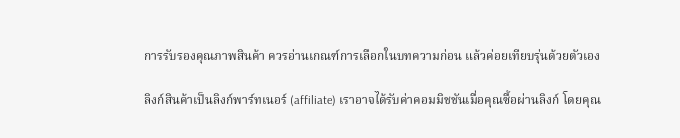การรับรองคุณภาพสินค้า ควรอ่านเกณฑ์การเลือกในบทความก่อน แล้วค่อยเทียบรุ่นด้วยตัวเอง

ลิงก์สินค้าเป็นลิงก์พาร์ทเนอร์ (affiliate) เราอาจได้รับค่าคอมมิชชันเมื่อคุณซื้อผ่านลิงก์ โดยคุณ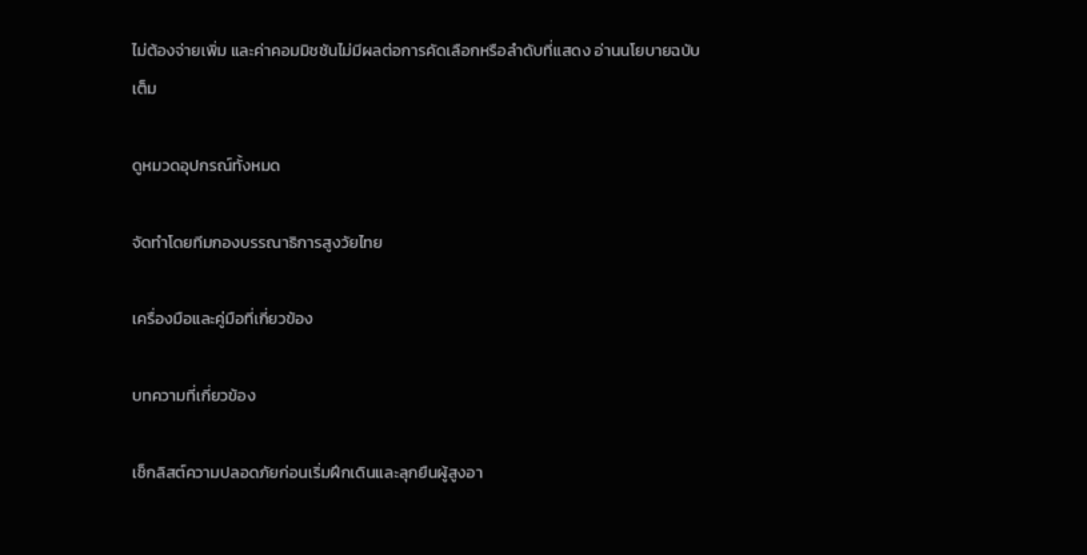ไม่ต้องจ่ายเพิ่ม และค่าคอมมิชชันไม่มีผลต่อการคัดเลือกหรือลำดับที่แสดง อ่านนโยบายฉบับเต็ม

ดูหมวดอุปกรณ์ทั้งหมด

จัดทำโดยทีมกองบรรณาธิการสูงวัยไทย

เครื่องมือและคู่มือที่เกี่ยวข้อง

บทความที่เกี่ยวข้อง

เช็กลิสต์ความปลอดภัยก่อนเริ่มฝึกเดินและลุกยืนผู้สูงอา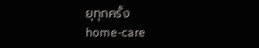ยุทุกครั้ง
home-care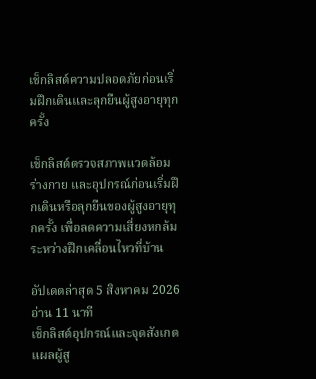เช็กลิสต์ความปลอดภัยก่อนเริ่มฝึกเดินและลุกยืนผู้สูงอายุทุกครั้ง

เช็กลิสต์ตรวจสภาพแวดล้อม ร่างกาย และอุปกรณ์ก่อนเริ่มฝึกเดินหรือลุกยืนของผู้สูงอายุทุกครั้ง เพื่อลดความเสี่ยงหกล้มระหว่างฝึกเคลื่อนไหวที่บ้าน

อัปเดตล่าสุด 5 สิงหาคม 2026อ่าน 11 นาที
เช็กลิสต์อุปกรณ์และจุดสังเกตแผลผู้สู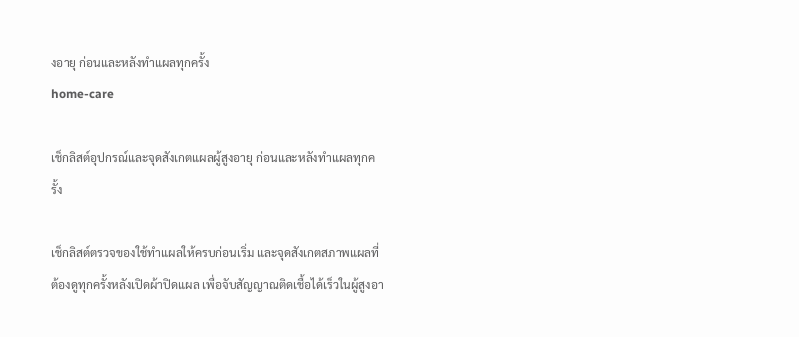งอายุ ก่อนและหลังทำแผลทุกครั้ง
home-care

เช็กลิสต์อุปกรณ์และจุดสังเกตแผลผู้สูงอายุ ก่อนและหลังทำแผลทุกครั้ง

เช็กลิสต์ตรวจของใช้ทำแผลให้ครบก่อนเริ่ม และจุดสังเกตสภาพแผลที่ต้องดูทุกครั้งหลังเปิดผ้าปิดแผล เพื่อจับสัญญาณติดเชื้อได้เร็วในผู้สูงอา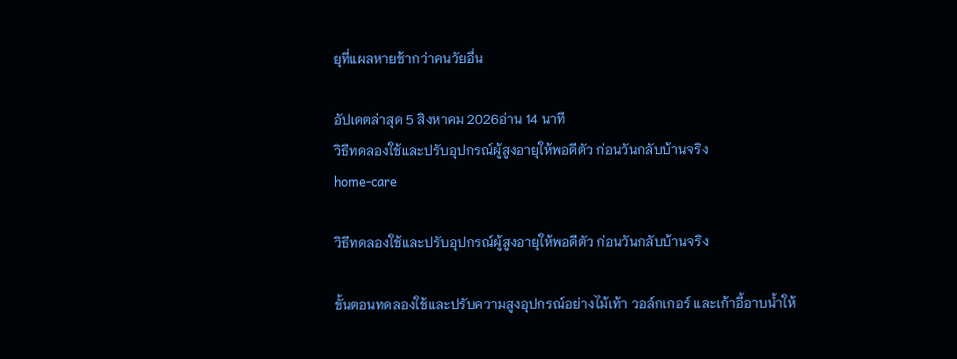ยุที่แผลหายช้ากว่าคนวัยอื่น

อัปเดตล่าสุด 5 สิงหาคม 2026อ่าน 14 นาที
วิธีทดลองใช้และปรับอุปกรณ์ผู้สูงอายุให้พอดีตัว ก่อนวันกลับบ้านจริง
home-care

วิธีทดลองใช้และปรับอุปกรณ์ผู้สูงอายุให้พอดีตัว ก่อนวันกลับบ้านจริง

ขั้นตอนทดลองใช้และปรับความสูงอุปกรณ์อย่างไม้เท้า วอล์กเกอร์ และเก้าอี้อาบน้ำให้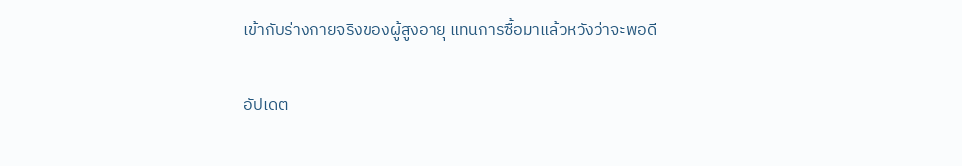เข้ากับร่างกายจริงของผู้สูงอายุ แทนการซื้อมาแล้วหวังว่าจะพอดี

อัปเดต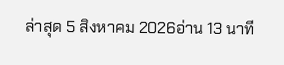ล่าสุด 5 สิงหาคม 2026อ่าน 13 นาที